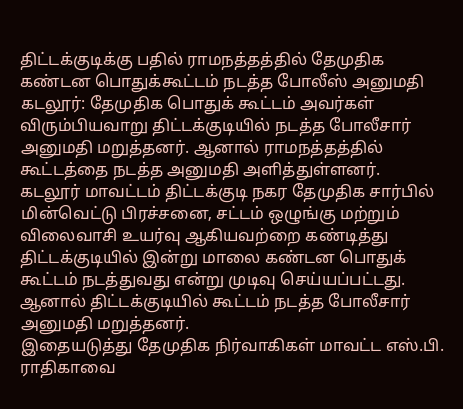திட்டக்குடிக்கு பதில் ராமநத்தத்தில் தேமுதிக கண்டன பொதுக்கூட்டம் நடத்த போலீஸ் அனுமதி
கடலூர்: தேமுதிக பொதுக் கூட்டம் அவர்கள் விரும்பியவாறு திட்டக்குடியில் நடத்த போலீசார் அனுமதி மறுத்தனர். ஆனால் ராமநத்தத்தில் கூட்டத்தை நடத்த அனுமதி அளித்துள்ளனர்.
கடலூர் மாவட்டம் திட்டக்குடி நகர தேமுதிக சார்பில் மின்வெட்டு பிரச்சனை, சட்டம் ஒழுங்கு மற்றும் விலைவாசி உயர்வு ஆகியவற்றை கண்டித்து திட்டக்குடியில் இன்று மாலை கண்டன பொதுக் கூட்டம் நடத்துவது என்று முடிவு செய்யப்பட்டது. ஆனால் திட்டக்குடியில் கூட்டம் நடத்த போலீசார் அனுமதி மறுத்தனர்.
இதையடுத்து தேமுதிக நிர்வாகிகள் மாவட்ட எஸ்.பி. ராதிகாவை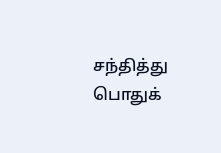சந்தித்து பொதுக்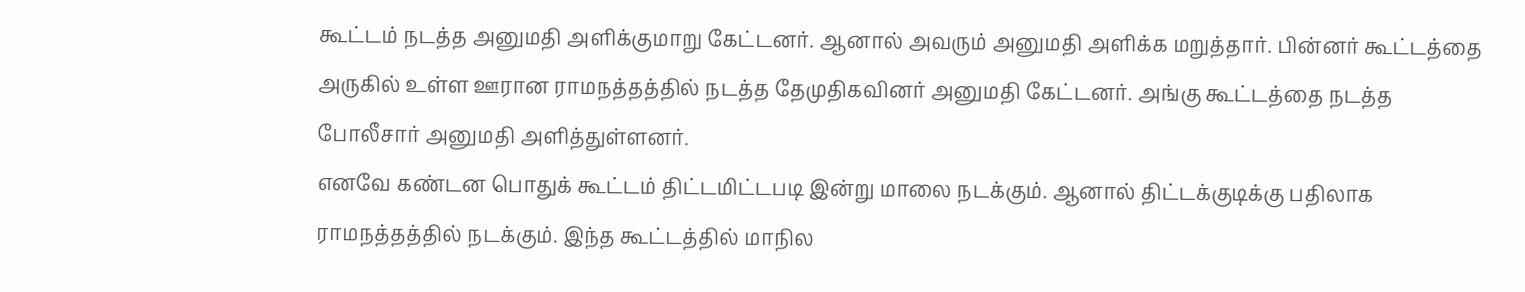கூட்டம் நடத்த அனுமதி அளிக்குமாறு கேட்டனர். ஆனால் அவரும் அனுமதி அளிக்க மறுத்தார். பின்னர் கூட்டத்தை அருகில் உள்ள ஊரான ராமநத்தத்தில் நடத்த தேமுதிகவினர் அனுமதி கேட்டனர். அங்கு கூட்டத்தை நடத்த போலீசார் அனுமதி அளித்துள்ளனர்.
எனவே கண்டன பொதுக் கூட்டம் திட்டமிட்டபடி இன்று மாலை நடக்கும். ஆனால் திட்டக்குடிக்கு பதிலாக ராமநத்தத்தில் நடக்கும். இந்த கூட்டத்தில் மாநில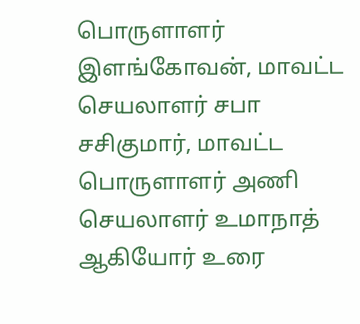பொருளாளர் இளங்கோவன், மாவட்ட செயலாளர் சபா சசிகுமார், மாவட்ட பொருளாளர் அணி செயலாளர் உமாநாத் ஆகியோர் உரை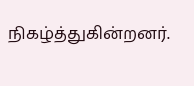நிகழ்த்துகின்றனர்.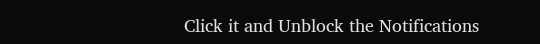Click it and Unblock the Notifications